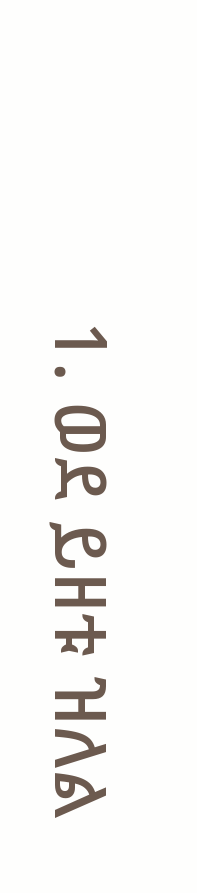1. ወደ ይዘቱ ዝለል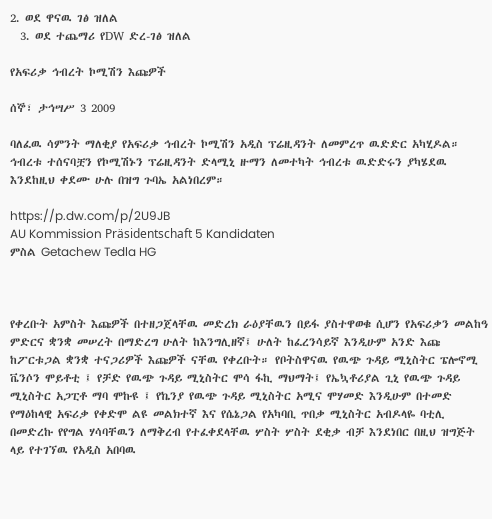2. ወደ ዋናዉ ገፅ ዝለል
  3. ወደ ተጨማሪ የDW ድረ-ገፅ ዝለል

የአፍሪቃ ኅብረት ኮሚሽን እጩዎች

ሰኞ፣ ታኅሣሥ 3 2009

ባለፈዉ ሳምንት ማለቂያ የአፍሪቃ ኅብረት ኮሚሽን አዲስ ፕሬዚዳንት ለመምረጥ ዉድድር አካሂዶል። ኅብረቱ ተሰናባቿን የኮሚሽኑን ፕሬዚዳንት ድላሚኒ ዙማን ለመተካት ኅብረቱ ዉድድሩን ያካሄደዉ እንደከዚህ ቀደሙ ሁሉ በዝግ ጉባኤ አልነበረም።

https://p.dw.com/p/2U9JB
AU Kommission Präsidentschaft 5 Kandidaten
ምስል Getachew Tedla HG



የቀረቡት አምስት እጩዎች በተዘጋጀላቸዉ መድረክ ራዕያቸዉን በይፋ ያስተዋወቁ ሲሆን የአፍሪቃን መልከዓ ምድርና ቋንቋ መሠረት በማድረግ ሁለት ከእንግሊዘኛ፤ ሁለት ከፈረንሳይኛ እንዲሁም አንድ እጩ ከፖርቱጋል ቋንቋ ተናጋሪዎች እጩዎች ናቸዉ የቀረቡት። የቦትስዋናዉ የዉጭ ጉዳይ ሚኒስትር ፔሎኖሚ ቬንሶን ሞይቶቲ ፤ የቻድ የዉጭ ጉዳይ ሚኒስትር ሞሳ ፋኪ ማህማት፤ የኤኳቶሪያል ጊኒ የዉጭ ጉዳይ ሚኒስትር አጋፒቶ ማባ ሞኩዩ ፤ የኬንያ የዉጭ ጉዳይ ሚኒስትር አሚና ሞሃመድ እንዲሁም በተመድ የማዕከላዊ አፍሪቃ የቀድሞ ልዩ መልክተኛ እና የሴኔጋል የአካባቢ ጥበቃ ሚኒስትር አብዶላዬ ባቲሊ በመድረኩ የየግል ሃሳባቸዉን ለማቅረብ የተፈቀደላቸዉ ሦስት ሦስት ደቂቃ ብቻ እንደነበር በዚህ ዝግጅት ላይ የተገኘዉ የአዲስ አበባዉ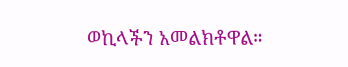ወኪላችን አመልክቶዋል።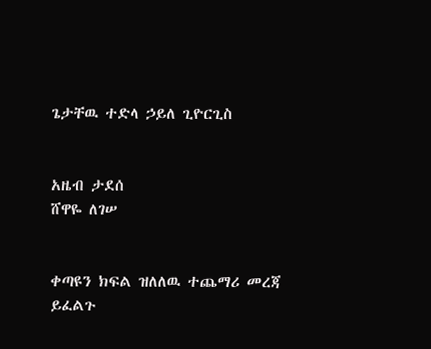ጌታቸዉ ተድላ ኃይለ ጊዮርጊስ


አዜብ ታደሰ
ሸዋዬ ለገሠ


ቀጣዩን ክፍል ዝለለዉ ተጨማሪ መረጃ ይፈልጉ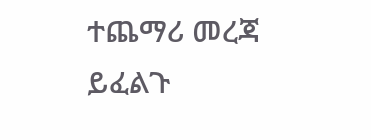ተጨማሪ መረጃ ይፈልጉ